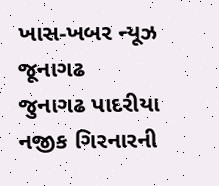ખાસ-ખબર ન્યૂઝ જૂનાગઢ
જુનાગઢ પાદરીયા નજીક ગિરનારની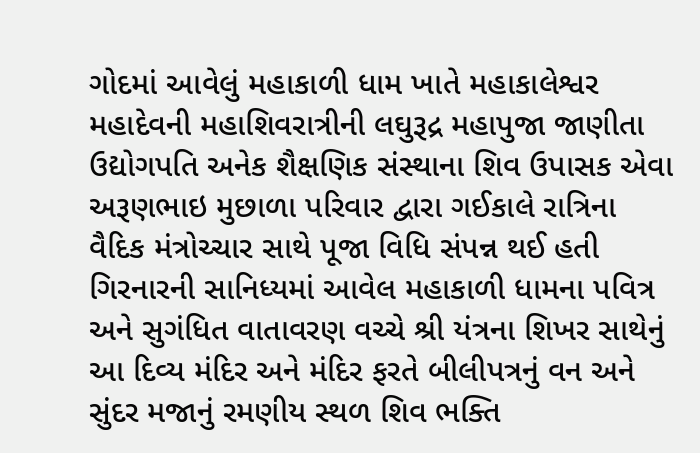ગોદમાં આવેલું મહાકાળી ધામ ખાતે મહાકાલેશ્વર મહાદેવની મહાશિવરાત્રીની લઘુરૂદ્ર મહાપુજા જાણીતા ઉદ્યોગપતિ અનેક શૈક્ષણિક સંસ્થાના શિવ ઉપાસક એવા અરૂણભાઇ મુછાળા પરિવાર દ્વારા ગઈકાલે રાત્રિના વૈદિક મંત્રોચ્ચાર સાથે પૂજા વિધિ સંપન્ન થઈ હતી ગિરનારની સાનિધ્યમાં આવેલ મહાકાળી ધામના પવિત્ર અને સુગંધિત વાતાવરણ વચ્ચે શ્રી યંત્રના શિખર સાથેનું આ દિવ્ય મંદિર અને મંદિર ફરતે બીલીપત્રનું વન અને સુંદર મજાનું રમણીય સ્થળ શિવ ભક્તિ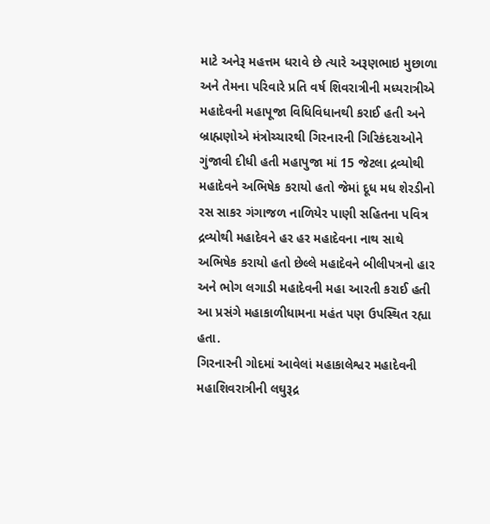માટે અનેરૂ મહત્તમ ધરાવે છે ત્યારે અરૂણભાઇ મુછાળા અને તેમના પરિવારે પ્રતિ વર્ષ શિવરાત્રીની મધ્યરાત્રીએ મહાદેવની મહાપૂજા વિધિવિધાનથી કરાઈ હતી અને બ્રાહ્મણોએ મંત્રોચ્ચારથી ગિરનારની ગિરિકંદરાઓને ગુંજાવી દીધી હતી મહાપુજા માં 15 જેટલા દ્રવ્યોથી મહાદેવને અભિષેક કરાયો હતો જેમાં દૂધ મધ શેરડીનો રસ સાકર ગંગાજળ નાળિયેર પાણી સહિતના પવિત્ર દ્રવ્યોથી મહાદેવને હર હર મહાદેવના નાથ સાથે અભિષેક કરાયો હતો છેલ્લે મહાદેવને બીલીપત્રનો હાર અને ભોગ લગાડી મહાદેવની મહા આરતી કરાઈ હતી આ પ્રસંગે મહાકાળીધામના મહંત પણ ઉપસ્થિત રહ્યા હતા.
ગિરનારની ગોદમાં આવેલાં મહાકાલેશ્વર મહાદેવની મહાશિવરાત્રીની લઘુરૂદ્ર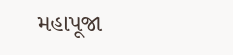મહાપૂજા